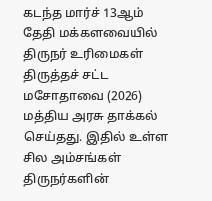கடந்த மார்ச் 13ஆம் தேதி மக்களவையில் திருநர் உரிமைகள் திருத்தச் சட்ட மசோதாவை (2026) மத்திய அரசு தாக்கல் செய்தது. இதில் உள்ள சில அம்சங்கள் திருநர்களின்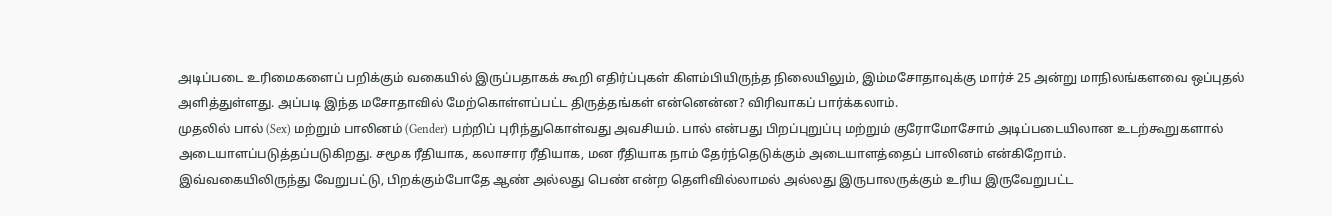அடிப்படை உரிமைகளைப் பறிக்கும் வகையில் இருப்பதாகக் கூறி எதிர்ப்புகள் கிளம்பியிருந்த நிலையிலும், இம்மசோதாவுக்கு மார்ச் 25 அன்று மாநிலங்களவை ஒப்புதல் அளித்துள்ளது. அப்படி இந்த மசோதாவில் மேற்கொள்ளப்பட்ட திருத்தங்கள் என்னென்ன? விரிவாகப் பார்க்கலாம்.
முதலில் பால் (Sex) மற்றும் பாலினம் (Gender) பற்றிப் புரிந்துகொள்வது அவசியம். பால் என்பது பிறப்புறுப்பு மற்றும் குரோமோசோம் அடிப்படையிலான உடற்கூறுகளால் அடையாளப்படுத்தப்படுகிறது. சமூக ரீதியாக, கலாசார ரீதியாக, மன ரீதியாக நாம் தேர்ந்தெடுக்கும் அடையாளத்தைப் பாலினம் என்கிறோம்.
இவ்வகையிலிருந்து வேறுபட்டு, பிறக்கும்போதே ஆண் அல்லது பெண் என்ற தெளிவில்லாமல் அல்லது இருபாலருக்கும் உரிய இருவேறுபட்ட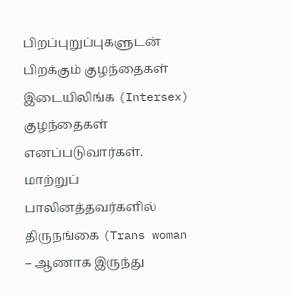பிறப்புறுப்புகளுடன் பிறக்கும் குழந்தைகள் இடையிலிங்க (Intersex) குழந்தைகள் எனப்படுவார்கள். மாற்றுப் பாலினத்தவர்களில் திருநங்கை (Trans woman – ஆணாக இருந்து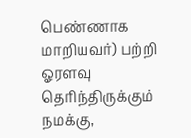பெண்ணாக மாறியவர்) பற்றி ஓரளவு தெரிந்திருக்கும் நமக்கு,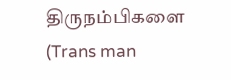திருநம்பிகளை (Trans man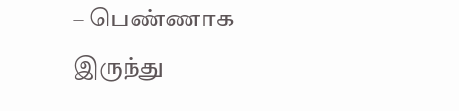– பெண்ணாக இருந்து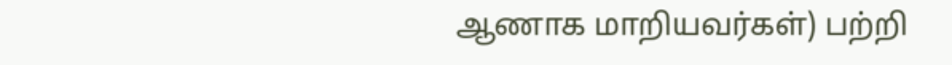ஆணாக மாறியவர்கள்) பற்றி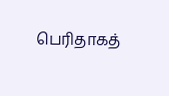பெரிதாகத்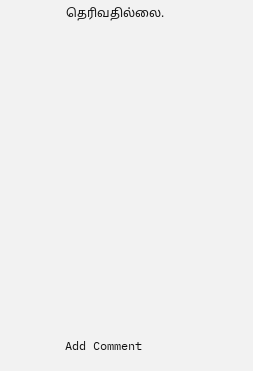தெரிவதில்லை.
















Add Comment